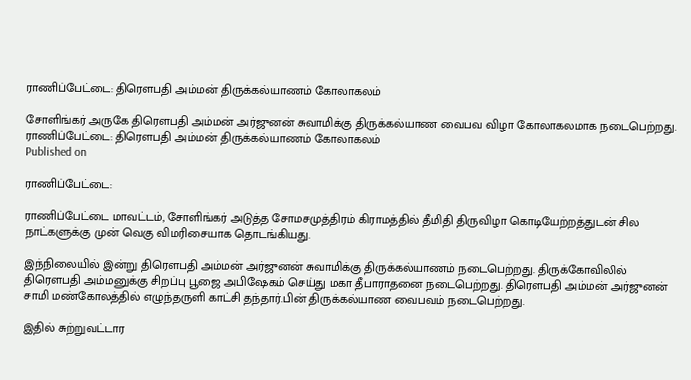ராணிப்பேட்டை: திரௌபதி அம்மன் திருக்கல்யாணம் கோலாகலம்

சோளிங்கர் அருகே திரௌபதி அம்மன் அர்ஜுனன் சுவாமிக்கு திருக்கல்யாண வைபவ விழா கோலாகலமாக நடைபெற்றது.
ராணிப்பேட்டை: திரௌபதி அம்மன் திருக்கல்யாணம் கோலாகலம்
Published on

ராணிப்பேட்டை:

ராணிப்பேட்டை மாவட்டம், சோளிங்கர் அடுத்த சோமசமுத்திரம் கிராமத்தில் தீமிதி திருவிழா கொடியேற்றத்துடன் சில நாட்களுக்கு முன் வெகு விமரிசையாக தொடங்கியது.

இந்நிலையில் இன்று திரௌபதி அம்மன் அர்ஜுனன் சுவாமிக்கு திருக்கல்யாணம் நடைபெற்றது. திருக்கோவிலில் திரௌபதி அம்மனுக்கு சிறப்பு பூஜை அபிஷேகம் செய்து மகா தீபாராதனை நடைபெற்றது. திரௌபதி அம்மன் அர்ஜுனன் சாமி மண்கோலத்தில் எழுந்தருளி காட்சி தந்தார்.பின் திருக்கல்யாண வைபவம் நடைபெற்றது.

இதில் சுற்றுவட்டார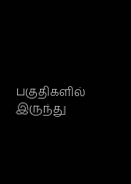பகுதிகளில் இருந்து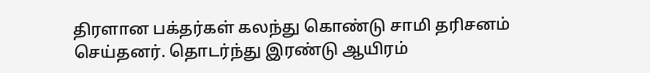திரளான பக்தர்கள் கலந்து கொண்டு சாமி தரிசனம் செய்தனர். தொடர்ந்து இரண்டு ஆயிரம்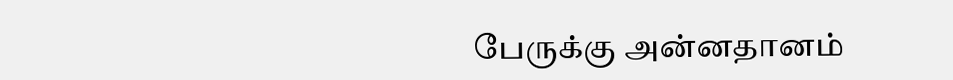பேருக்கு அன்னதானம்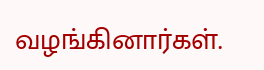வழங்கினார்கள்.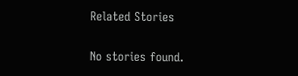Related Stories

No stories found.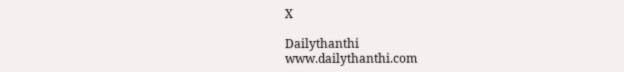X

Dailythanthi
www.dailythanthi.com